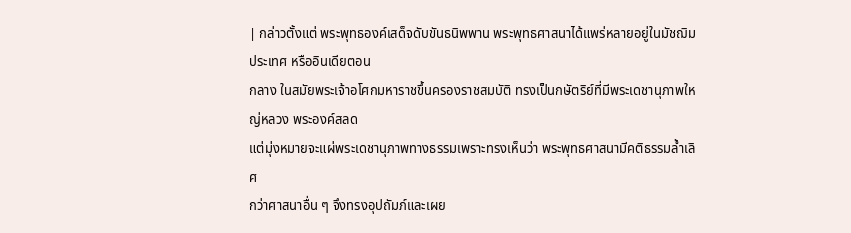| กล่าวตั้งแต่ พระพุทธองค์เสด็จดับขันธนิพพาน พระพุทธศาสนาได้แพร่หลายอยู่ในมัชฌิมประเทศ หรืออินเดียตอน
กลาง ในสมัยพระเจ้าอโศกมหาราชขึ้นครองราชสมบัติ ทรงเป็นกษัตริย์ที่มีพระเดชานุภาพใหญ่หลวง พระองค์สลด
แต่มุ่งหมายจะแผ่พระเดชานุภาพทางธรรมเพราะทรงเห็นว่า พระพุทธศาสนามีคติธรรมล้ำเลิศ
กว่าศาสนาอื่น ๆ จึงทรงอุปถัมภ์และเผย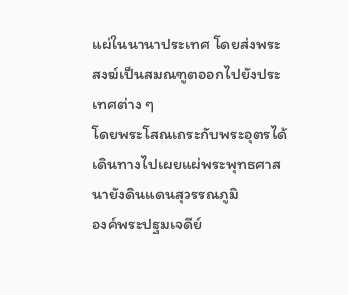แผ่ในนานาประเทศ โดยส่งพระสงฆ์เป็นสมณฑูตออกไปยังประเทศต่าง ๆ
โดยพระโสณเถระกับพระอุตรได้เดินทางไปเผยแผ่พระพุทธศาสนายังดินแดนสุวรรณภูมิ
องค์พระปฐมเจดีย์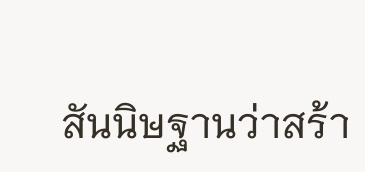สันนิษฐานว่าสร้า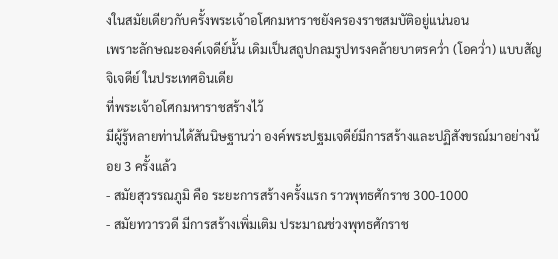งในสมัยเดียวกับครั้งพระเจ้าอโศกมหาราชยังครองราชสมบัติอยู่แน่นอน
เพราะลักษณะองค์เจดีย์นั้น เดิมเป็นสถูปกลมรูปทรงคล้ายบาตรคว่ำ (โอคว่ำ) แบบสัญจิเจดีย์ ในประเทศอินเดีย
ที่พระเจ้าอโศกมหาราชสร้างไว้
มีผู้รู้หลายท่านได้สันนิษฐานว่า องค์พระปฐมเจดีย์มีการสร้างและปฏิสังขรณ์มาอย่างน้อย 3 ครั้งแล้ว
- สมัยสุวรรณภูมิ คือ ระยะการสร้างครั้งแรก ราวพุทธศักราช 300-1000
- สมัยทวารวดี มีการสร้างเพิ่มเติม ประมาณช่วงพุทธศักราช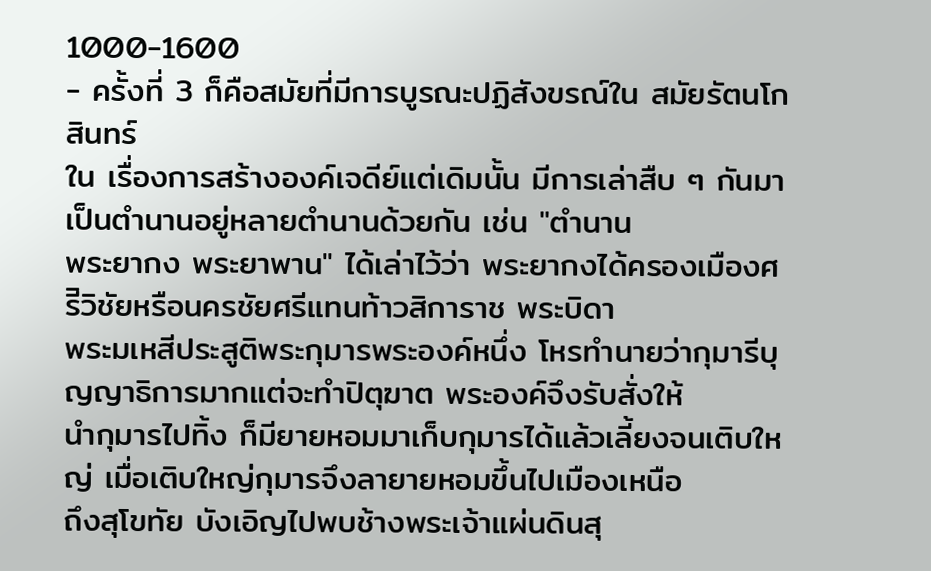1000-1600
- ครั้งที่ 3 ก็คือสมัยที่มีการบูรณะปฏิสังขรณ์ใน สมัยรัตนโกสินทร์
ใน เรื่องการสร้างองค์เจดีย์แต่เดิมนั้น มีการเล่าสืบ ๆ กันมาเป็นตำนานอยู่หลายตำนานด้วยกัน เช่น "ตำนาน
พระยากง พระยาพาน" ได้เล่าไว้ว่า พระยากงได้ครองเมืองศรีิวิชัยหรือนครชัยศรีแทนท้าวสิการาช พระบิดา
พระมเหสีประสูติพระกุมารพระองค์หนึ่ง โหรทำนายว่ากุมารีบุญญาธิการมากแต่จะทำปิตุฆาต พระองค์จึงรับสั่งให้
นำกุมารไปทิ้ง ก็มียายหอมมาเก็บกุมารได้แล้วเลี้ยงจนเติบใหญ่ เมื่อเติบใหญ่กุมารจึงลายายหอมขึ้นไปเมืองเหนือ
ถึงสุโขทัย บังเอิญไปพบช้างพระเจ้าแผ่นดินสุ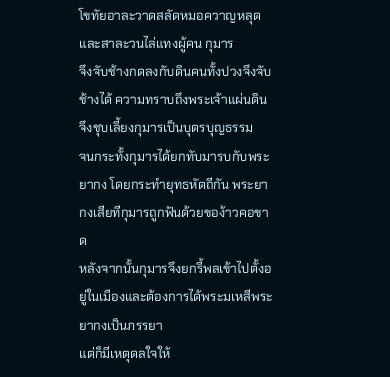โขทัยอาละวาดสลัดหมอควาญหลุดและสาละวนไล่แทงผู้คน กุมาร
จึงจับช้างกดลงกับดินคนทั้งปวงจึงจับช้างได้ ความทราบถึงพระเจ้าแผ่นดิน จึงชุบเลี้ยงกุมารเป็นบุตรบุญธรรม
จนกระทั้งกุมารได้ยกทับมารบกับพระยากง โดยกระทำยุทธหัตถีกัน พระยากงเสียทีกุมารถูกฟันด้วยของ้าวคอขาด
หลังจากนั้นกุมารจึงยกรี้พลเข้าไปตั้งอยู่ในเมืองและต้องการได้พระมเหสีพระยากงเป็นภรรยา
แต่ก็มีเหตุดลใจให้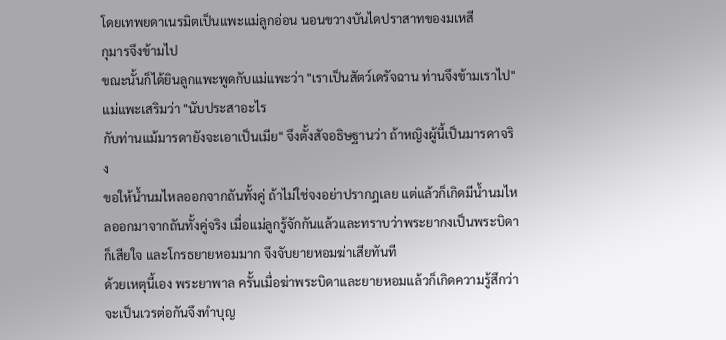โดยเทพยดาเนรมิตเป็นแพะแม่ลูกอ่อน นอนขวางบันไดปราสาทของมเหสี
กุมารจึงข้ามไป
ขณะนั้นก็ได้ยินลูกแพะพูดกับแม่แพะว่า "เราเป็นสัตว์เดรัจฉาน ท่านจึงข้ามเราไป" แม่แพะเสริมว่า "นับประสาอะไร
กับท่านแม้มารดายังจะเอาเป็นเมีย" จึงตั้งสัจอธิษฐานว่า ถ้าหญิงผู้นี้เป็นมารดาจริง
ขอให้น้ำนมไหลออกจากถันทั้งคู่ ถ้าไม่ใช่จงอย่าปรากฎเลย แต่แล้วก็เกิดมีน้ำนมไหลออกมาจากถันทั้งคู่จริง เมื่อแม่ลูกรู้จักกันแล้วและทราบว่าพระยากงเป็นพระบิดาก็เสียใจ และโกรธยายหอมมาก จึงจับยายหอมฆ่าเสียทันที
ด้วยเหตุนี้เอง พระยาพาล ครั้นเมื่อฆ่าพระบิดาและยายหอมแล้วก็เกิดความรู้สึกว่าจะเป็นเวรต่อกันจึงทำบุญ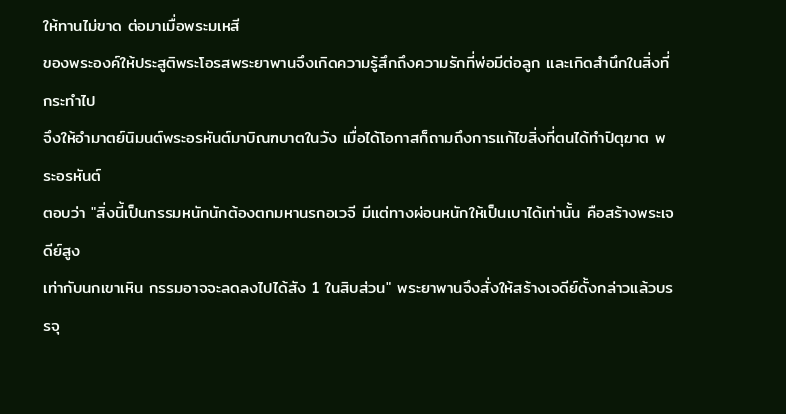ให้ทานไม่ขาด ต่อมาเมื่อพระมเหสี
ของพระองค์ให้ประสูติพระโอรสพระยาพานจึงเกิดความรู้สึกถึงความรักที่พ่อมีต่อลูก และเกิดสำนึกในสิ่งที่กระทำไป
จึงให้อำมาตย์นิมนต์พระอรหันต์มาบิณฑบาตในวัง เมื่อได้โอกาสก็ถามถึงการแก้ไขสิ่งที่ตนได้ทำปิตุฆาต พระอรหันต์
ตอบว่า "สิ่งนี้เป็นกรรมหนักนักต้องตกมหานรกอเวจี มีแต่ทางผ่อนหนักให้เป็นเบาได้เท่านั้น คือสร้างพระเจดีย์สูง
เท่ากับนกเขาเหิน กรรมอาจจะลดลงไปได้สัง 1 ในสิบส่วน" พระยาพานจึงสั่งให้สร้างเจดีย์ดั้งกล่าวแล้วบรรจุ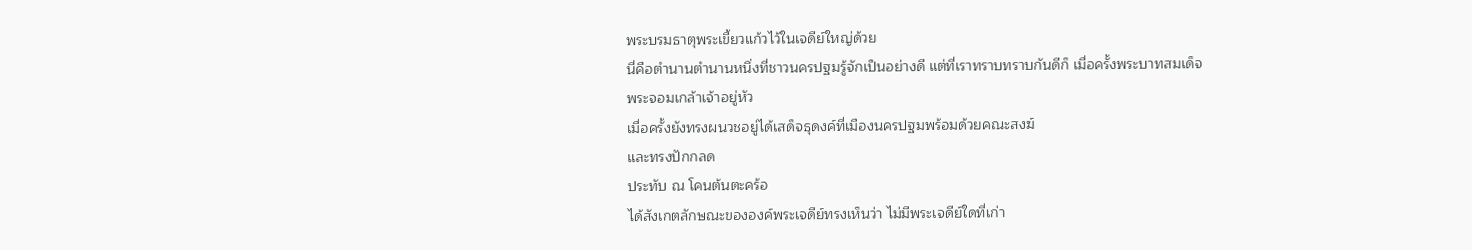พระบรมธาตุพระเขี้ยวแก้วไว้ในเจดีย์ใหญ่ด้วย
นี่คือตำนานตำนานหนึ่งที่ชาวนครปฐมรู้จักเป็นอย่างดี แต่ที่เราทราบทราบกันดีก็ เมื่อครั้งพระบาทสมเด็จ
พระจอมเกล้าเจ้าอยู่หัว
เมื่อครั้งยังทรงผนวชอยู่ได้เสด็จธุดงค์ที่เมืองนครปฐมพร้อมด้วยคณะสงฆ์
และทรงปักกลด
ประทับ ณ โคนต้นตะคร้อ
ได้สังเกตลักษณะขององค์พระเจดีย์ทรงเห็นว่า ไม่มีพระเจดีย์ใดที่เก่า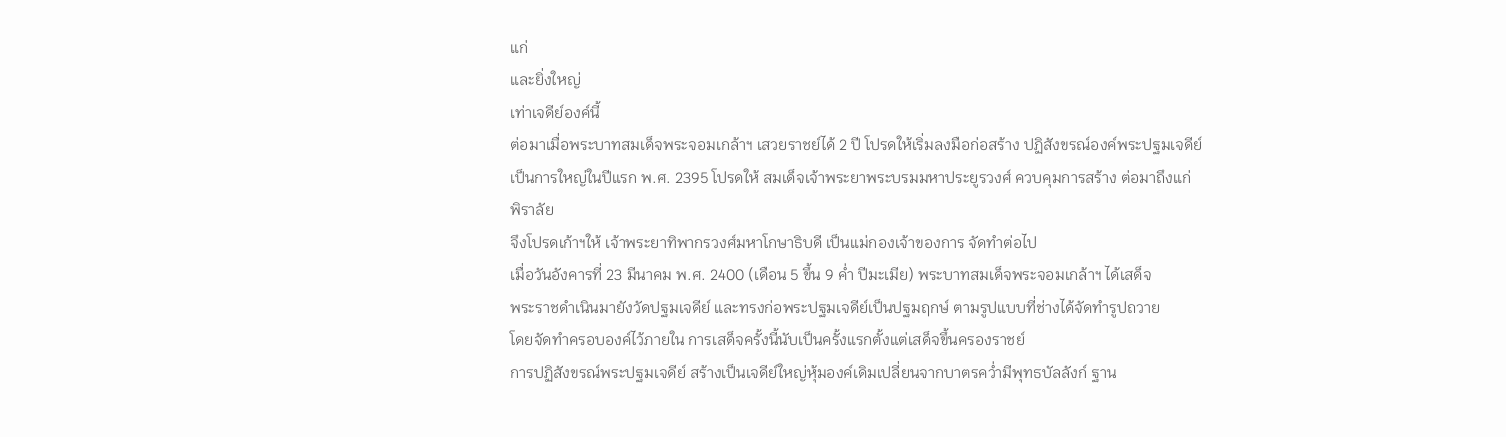แก่
และยิ่งใหญ่
เท่าเจดีย์องค์นี้
ต่อมาเมื่อพระบาทสมเด็จพระจอมเกล้าฯ เสวยราชย์ได้ 2 ปี โปรดให้เริ่มลงมือก่อสร้าง ปฏิสังขรณ์องค์พระปฐมเจดีย์
เป็นการใหญ่ในปีแรก พ.ศ. 2395 โปรดให้ สมเด็จเจ้าพระยาพระบรมมหาประยูรวงศ์ ควบคุมการสร้าง ต่อมาถึงแก่
พิราลัย
จึงโปรดเก้าฯให้ เจ้าพระยาทิพากรวงศ์มหาโกษาธิบดี เป็นแม่กองเจ้าของการ จัดทำต่อไป
เมื่อวันอังคารที่ 23 มีนาคม พ.ศ. 2400 (เดือน 5 ขึ้น 9 ค่ำ ปีมะเมีย) พระบาทสมเด็จพระจอมเกล้าฯ ได้เสด็จ
พระราชดำเนินมายังวัดปฐมเจดีย์ และทรงก่อพระปฐมเจดีย์เป็นปฐมฤกษ์ ตามรูปแบบที่ช่างได้จัดทำรูปถวาย
โดยจัดทำครอบองค์ไว้ภายใน การเสด็จครั้งนี้นับเป็นครั้งแรกตั้งแต่เสด็จขึ้นครองราชย์
การปฏิสังขรณ์พระปฐมเจดีย์ สร้างเป็นเจดีย์ใหญ่หุ้มองค์เดิมเปลี่ยนจากบาตรคว่ำมีพุทธบัลลังก์ ฐาน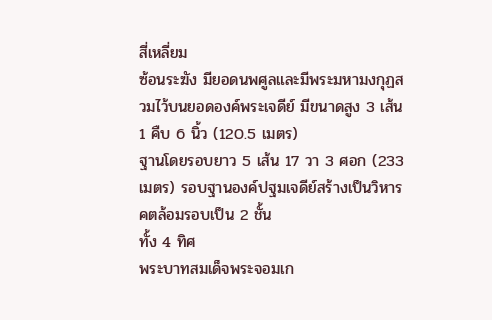สี่เหลี่ยม
ซ้อนระฆัง มียอดนพศูลและมีพระมหามงกุฏสวมไว้บนยอดองค์พระเจดีย์ มีขนาดสูง 3 เส้น 1 คืบ 6 นิ้ว (120.5 เมตร)
ฐานโดยรอบยาว 5 เส้น 17 วา 3 ศอก (233 เมตร) รอบฐานองค์ปฐมเจดีย์สร้างเป็นวิหารคตล้อมรอบเป็น 2 ชั้น
ทั้ง 4 ทิศ
พระบาทสมเด็จพระจอมเก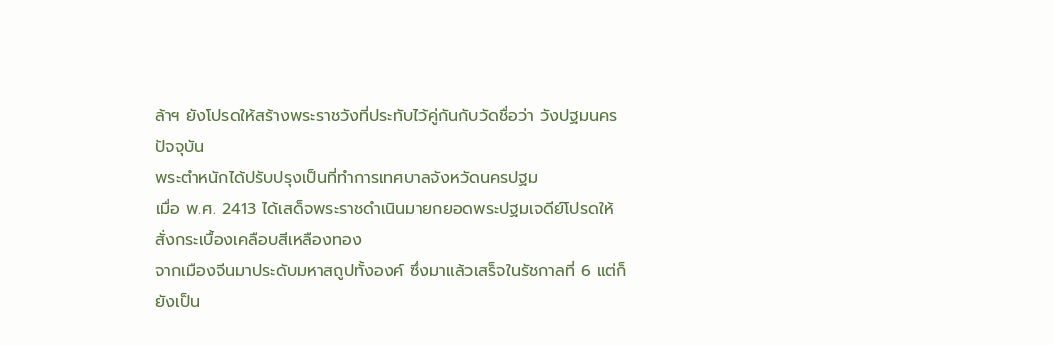ล้าฯ ยังโปรดให้สร้างพระราชวังที่ประทับไว้คู่กันกับวัดชื่อว่า วังปฐมนคร ปัจจุบัน
พระตำหนักได้ปรับปรุงเป็นที่ทำการเทศบาลจังหวัดนครปฐม
เมื่อ พ.ศ. 2413 ได้เสด็จพระราชดำเนินมายกยอดพระปฐมเจดีย์โปรดให้ สั่งกระเบื้องเคลือบสีเหลืองทอง
จากเมืองจีนมาประดับมหาสถูปทั้งองค์ ซึ่งมาแล้วเสร็จในรัชกาลที่ 6 แต่ก็ยังเป็น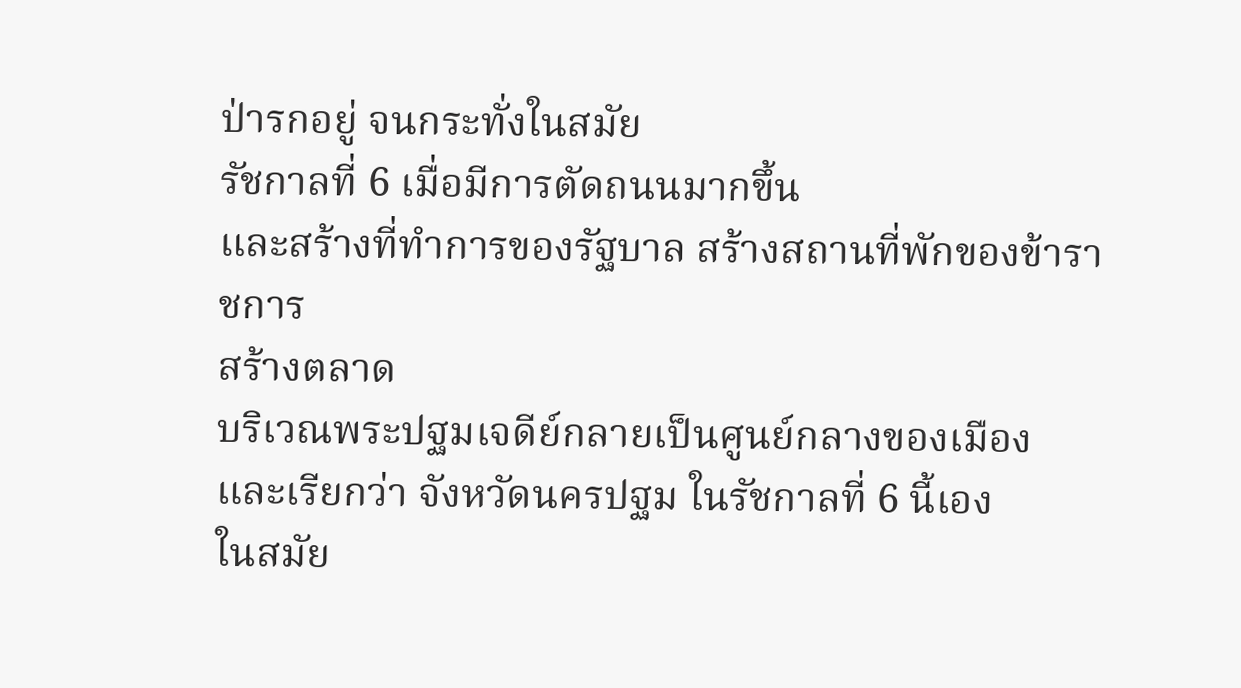ป่ารกอยู่ จนกระทั่งในสมัย
รัชกาลที่ 6 เมื่อมีการตัดถนนมากขึ้น
และสร้างที่ทำการของรัฐบาล สร้างสถานที่พักของข้าราชการ
สร้างตลาด
บริเวณพระปฐมเจดีย์กลายเป็นศูนย์กลางของเมือง
และเรียกว่า จังหวัดนครปฐม ในรัชกาลที่ 6 นี้เอง
ในสมัย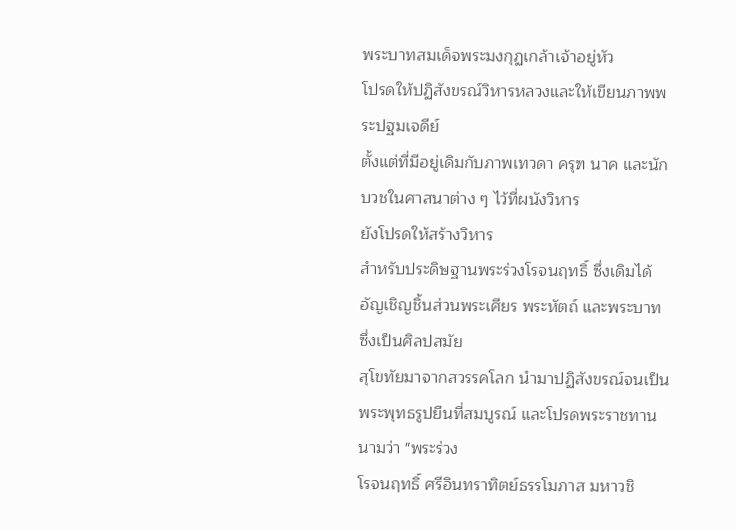พระบาทสมเด็จพระมงกุฏเกล้าเจ้าอยู่หัว
โปรดให้ปฏิสังขรณ์วิหารหลวงและให้เขียนภาพพระปฐมเจดีย์
ตั้งแต่ที่มีอยู่เดิมกับภาพเทวดา ครุฑ นาค และนักบวชในศาสนาต่าง ๆ ไว้ที่ผนังวิหาร
ยังโปรดให้สร้างวิหาร
สำหรับประดิษฐานพระร่วงโรจนฤทธิ์ ซึ่งเดิมได้อัญเชิญชิ้นส่วนพระเศียร พระหัตถ์ และพระบาท ซึ่งเป็นศิลปสมัย
สุโขทัยมาจากสวรรคโลก นำมาปฏิสังขรณ์จนเป็นพระพุทธรูปยืนที่สมบูรณ์ และโปรดพระราชทานนามว่า "พระร่วง
โรจนฤทธิ์ ศรีอินทราทิตย์ธรรโมภาส มหาวชิ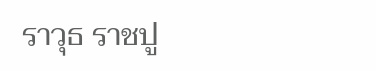ราวุธ ราชปู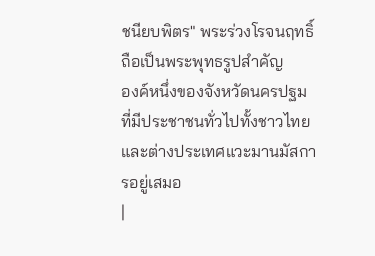ชนียบพิตร" พระร่วงโรจนฤทธิ์ถือเป็นพระพุทธรูปสำคัญ
องค์หนึ่งของจังหวัดนครปฐมที่มีประชาชนทั่วไปทั้งชาวไทยและต่างประเทศแวะมานมัสการอยู่เสมอ
|